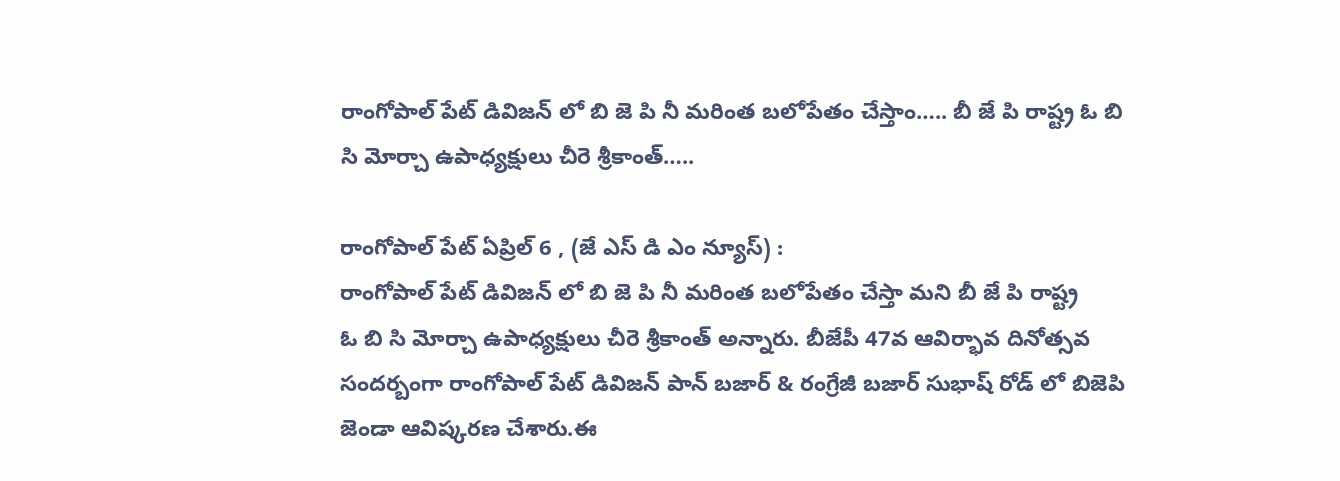రాంగోపాల్ పేట్ డివిజన్ లో బి జె పి నీ మరింత బలోపేతం చేస్తాం….. బీ జే పి రాష్ట్ర ఓ బి సి మోర్చా ఉపాధ్యక్షులు చీరె శ్రీకాంత్…..

రాంగోపాల్ పేట్ ఏప్రిల్ 6 , (జే ఎస్ డి ఎం న్యూస్) :
రాంగోపాల్ పేట్ డివిజన్ లో బి జె పి నీ మరింత బలోపేతం చేస్తా మని బీ జే పి రాష్ట్ర
ఓ బి సి మోర్చా ఉపాధ్యక్షులు చీరె శ్రీకాంత్ అన్నారు. బీజేపీ 47వ ఆవిర్భావ దినోత్సవ సందర్బంగా రాంగోపాల్ పేట్ డివిజన్ పాన్ బజార్ & రంగ్రేజీ బజార్ సుభాష్ రోడ్ లో బిజెపి జెండా ఆవిష్కరణ చేశారు.ఈ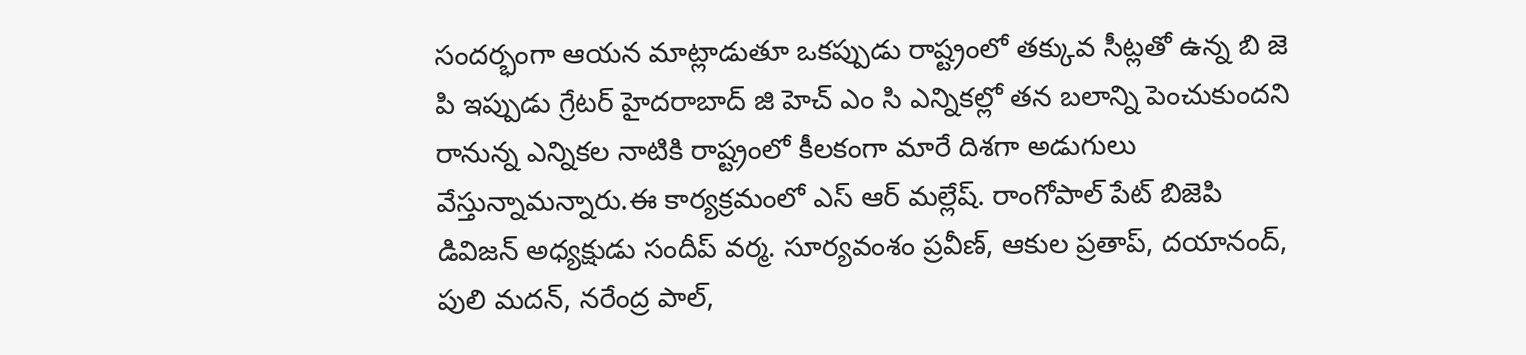సందర్భంగా ఆయన మాట్లాడుతూ ఒకప్పుడు రాష్ట్రంలో తక్కువ సీట్లతో ఉన్న బి జె పి ఇప్పుడు గ్రేటర్ హైదరాబాద్ జి హెచ్ ఎం సి ఎన్నికల్లో తన బలాన్ని పెంచుకుందని రానున్న ఎన్నికల నాటికి రాష్ట్రంలో కీలకంగా మారే దిశగా అడుగులు వేస్తున్నామన్నారు.ఈ కార్యక్రమంలో ఎస్ ఆర్ మల్లేష్. రాంగోపాల్ పేట్ బిజెపి డివిజన్ అధ్యక్షుడు సందీప్ వర్మ. సూర్యవంశం ప్రవీణ్, ఆకుల ప్రతాప్, దయానంద్, పులి మదన్, నరేంద్ర పాల్,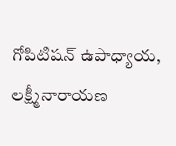గోపిటిషన్ ఉపాధ్యాయ, లక్ష్మీనారాయణ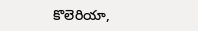కొలెరియా,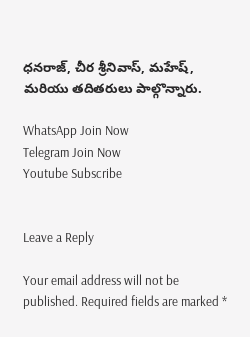ధనరాజ్, చీర శ్రీనివాస్, మహేష్, మరియు తదితరులు పాల్గొన్నారు.

WhatsApp Join Now
Telegram Join Now
Youtube Subscribe


Leave a Reply

Your email address will not be published. Required fields are marked *